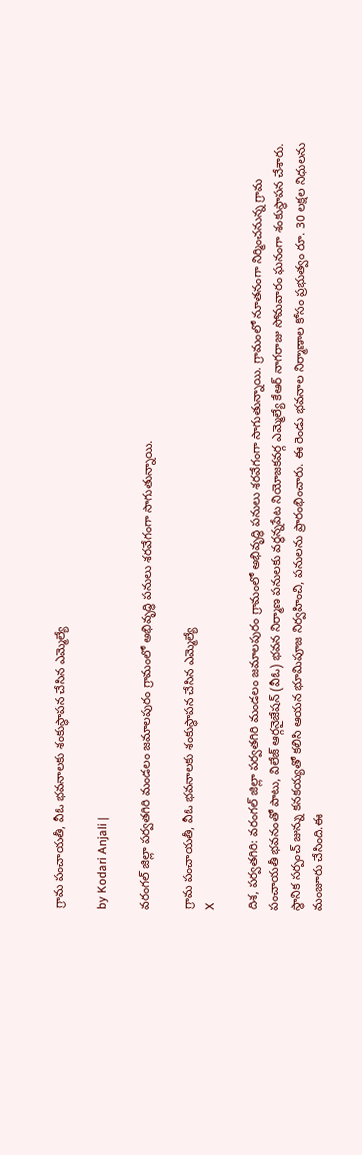గ్రామ పంచాయతీ, వీఓ భవనాలకు శంకుస్థాపన చేసిన ఎమ్మెల్యే

by Kodari Anjali |

వరంగల్ జిల్లా పర్వతగిరి మండలం జమాలపురం గ్రామంలో అభివృద్ధి పనులు శరవేగంగా సాగుతున్నాయి.

గ్రామ పంచాయతీ, వీఓ భవనాలకు శంకుస్థాపన చేసిన ఎమ్మెల్యే
X

దిశ, పర్వతగిరి: వరంగల్ జిల్లా పర్వతగిరి మండలం జమాలపురం గ్రామంలో అభివృద్ధి పనులు శరవేగంగా సాగుతున్నాయి. గ్రామంలో నూతనంగా నిర్మించనున్న గ్రామ పంచాయతీ భవనంతో పాటు, విలేజ్ ఆర్గనైజేషన్ (వీఓ) భవన నిర్మాణ పనులకు వర్ధన్నపేట నియోజకవర్గ ఎమ్మెల్యే కేఆర్ నాగరాజు సోమవారం ఘనంగా శంకుస్థాపన చేశారు. స్థానిక సర్పంచ్ జున్ను కనకయ్యతో కలిసి ఆయన భూమిపూజ నిర్వహించి, పనులను ప్రారంభించారు. ఈ రెండు భవనాల నిర్మాణాల కోసం ప్రభుత్వం రూ. 30 లక్షల నిధులను మంజూరు చేసింది.ఈ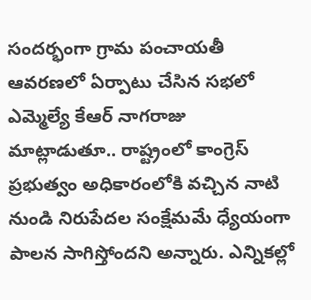సందర్భంగా గ్రామ పంచాయతీ ఆవరణలో ఏర్పాటు చేసిన సభలో ఎమ్మెల్యే కేఆర్ నాగరాజు మాట్లాడుతూ.. రాష్ట్రంలో కాంగ్రెస్ ప్రభుత్వం అధికారంలోకి వచ్చిన నాటి నుండి నిరుపేదల సంక్షేమమే ధ్యేయంగా పాలన సాగిస్తోందని అన్నారు. ఎన్నికల్లో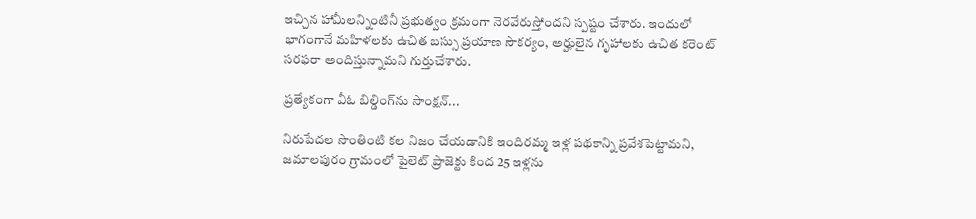ఇచ్చిన హామీలన్నింటినీ ప్రభుత్వం క్రమంగా నెరవేరుస్తోందని స్పష్టం చేశారు. ఇందులో భాగంగానే మహిళలకు ఉచిత బస్సు ప్రయాణ సౌకర్యం, అర్హులైన గృహాలకు ఉచిత కరెంట్ సరఫరా అందిస్తున్నామని గుర్తుచేశారు.

ప్రత్యేకంగా వీఓ బిల్డింగ్‌ను సాంక్షన్...

నిరుపేదల సొంతింటి కల నిజం చేయడానికి ఇందిరమ్మ ఇళ్ల పథకాన్ని ప్రవేశపెట్టామని, జమాలపురం గ్రామంలో పైలెట్ ప్రాజెక్టు కింద 25 ఇళ్లను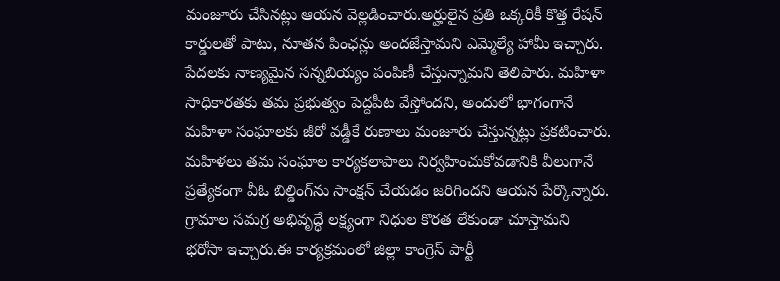మంజూరు చేసినట్లు ఆయన వెల్లడించారు.అర్హులైన ప్రతి ఒక్కరికీ కొత్త రేషన్ కార్డులతో పాటు, నూతన పింఛన్లు అందజేస్తామని ఎమ్మెల్యే హామీ ఇచ్చారు. పేదలకు నాణ్యమైన సన్నబియ్యం పంపిణీ చేస్తున్నామని తెలిపారు. మహిళా సాధికారతకు తమ ప్రభుత్వం పెద్దపీట వేస్తోందని, అందులో భాగంగానే మహిళా సంఘాలకు జీరో వడ్డీకే రుణాలు మంజూరు చేస్తున్నట్లు ప్రకటించారు. మహిళలు తమ సంఘాల కార్యకలాపాలు నిర్వహించుకోవడానికి వీలుగానే ప్రత్యేకంగా వీఓ బిల్డింగ్‌ను సాంక్షన్ చేయడం జరిగిందని ఆయన పేర్కొన్నారు. గ్రామాల సమగ్ర అభివృద్ధే లక్ష్యంగా నిధుల కొరత లేకుండా చూస్తామని భరోసా ఇచ్చారు.ఈ కార్యక్రమంలో జిల్లా కాంగ్రెస్ పార్టీ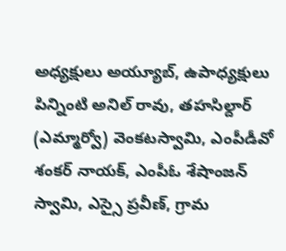అధ్యక్షులు అయ్యూబ్, ఉపాధ్యక్షులు పిన్నింటి అనిల్ రావు, తహసిల్దార్ (ఎమ్మార్వో) వెంకటస్వామి, ఎంపీడీవో శంకర్ నాయక్, ఎంపీఓ శేషాంజన్ స్వామి, ఎస్సై ప్రవీణ్, గ్రామ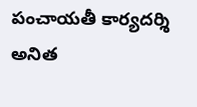పంచాయతీ కార్యదర్శి అనిత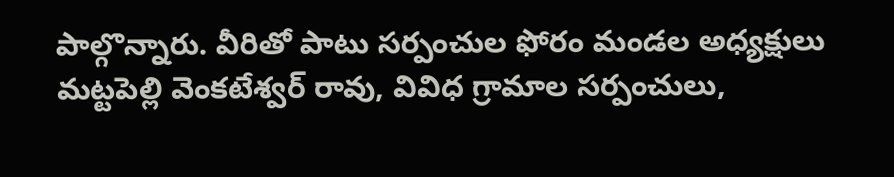పాల్గొన్నారు. వీరితో పాటు సర్పంచుల ఫోరం మండల అధ్యక్షులు మట్టపెల్లి వెంకటేశ్వర్ రావు, వివిధ గ్రామాల సర్పంచులు,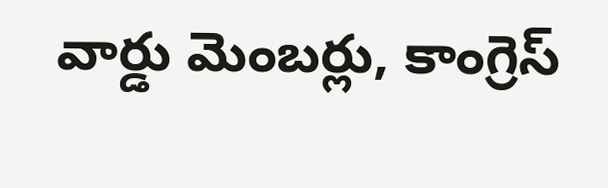వార్డు మెంబర్లు, కాంగ్రెస్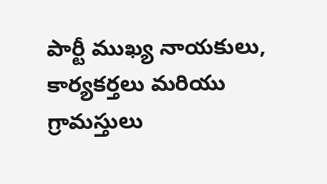పార్టీ ముఖ్య నాయకులు, కార్యకర్తలు మరియు గ్రామస్తులు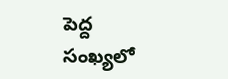పెద్ద సంఖ్యలో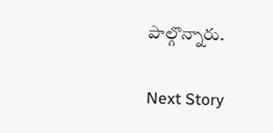పాల్గొన్నారు.

Next Story